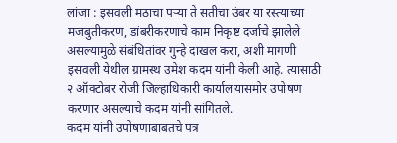लांजा : इसवली मठाचा पऱ्या ते सतीचा उंबर या रस्त्याच्या मजबुतीकरण, डांबरीकरणाचे काम निकृष्ट दर्जाचे झालेले असल्यामुळे संबंधितांवर गुन्हे दाखल करा, अशी मागणी इसवली येथील ग्रामस्थ उमेश कदम यांनी केली आहे. त्यासाठी २ ऑक्टोबर रोजी जिल्हाधिकारी कार्यालयासमोर उपोषण करणार असल्याचे कदम यांनी सांगितले.
कदम यांनी उपोषणाबाबतचे पत्र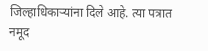जिल्हाधिकाऱ्यांना दिले आहे. त्या पत्रात नमूद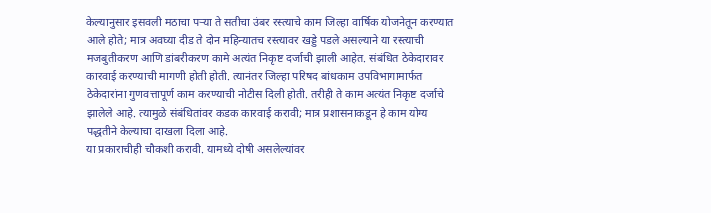केल्यानुसार इसवली मठाचा पऱ्या ते सतीचा उंबर रस्त्याचे काम जिल्हा वार्षिक योजनेतून करण्यात आले होते; मात्र अवघ्या दीड ते दोन महिन्यातच रस्त्यावर खड्डे पडले असल्याने या रस्त्याची मजबुतीकरण आणि डांबरीकरण कामे अत्यंत निकृष्ट दर्जाची झाली आहेत. संबंधित ठेकेदारावर कारवाई करण्याची मागणी होती होती. त्यानंतर जिल्हा परिषद बांधकाम उपविभागामार्फत ठेकेदारांना गुणवत्तापूर्ण काम करण्याची नोटीस दिली होती. तरीही ते काम अत्यंत निकृष्ट दर्जाचे झालेले आहे. त्यामुळे संबंधितांवर कडक कारवाई करावी; मात्र प्रशासनाकडून हे काम योग्य पद्धतीने केल्याचा दाखला दिला आहे.
या प्रकाराचीही चौकशी करावी. यामध्ये दोषी असलेल्यांवर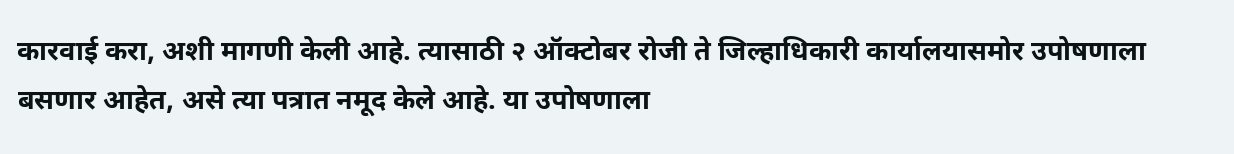कारवाई करा, अशी मागणी केली आहे. त्यासाठी २ ऑक्टोबर रोजी ते जिल्हाधिकारी कार्यालयासमोर उपोषणाला बसणार आहेत, असे त्या पत्रात नमूद केले आहे. या उपोषणाला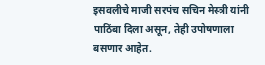इसवलीचे माजी सरपंच सचिन मेस्त्री यांनी पाठिंबा दिला असून, तेही उपोषणाला बसणार आहेत.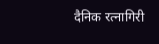दैनिक रत्नागिरी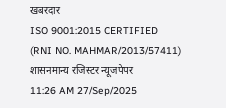खबरदार
ISO 9001:2015 CERTIFIED
(RNI NO. MAHMAR/2013/57411)
शासनमान्य रजिस्टर न्यूजपेपर
11:26 AM 27/Sep/2025